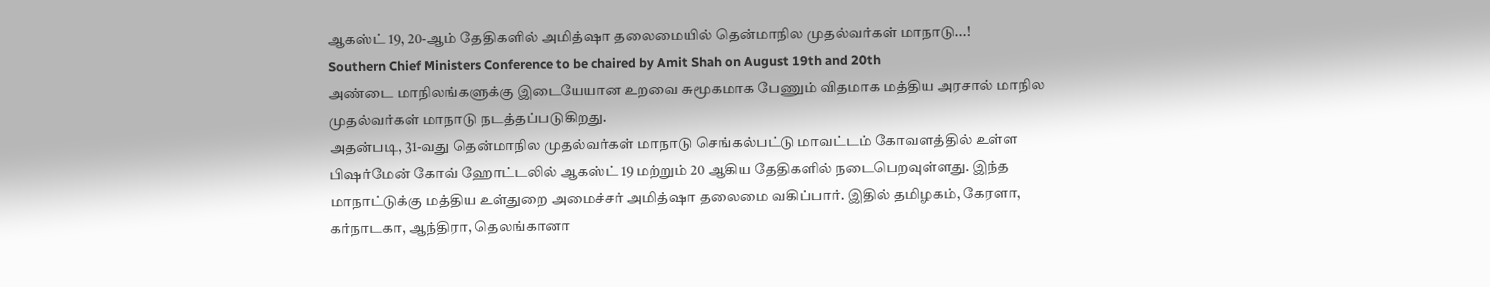ஆகஸ்ட் 19, 20-ஆம் தேதிகளில் அமித்ஷா தலைமையில் தென்மாநில முதல்வர்கள் மாநாடு...!
Southern Chief Ministers Conference to be chaired by Amit Shah on August 19th and 20th
அண்டை மாநிலங்களுக்கு இடையேயான உறவை சுமூகமாக பேணும் விதமாக மத்திய அரசால் மாநில முதல்வர்கள் மாநாடு நடத்தப்படுகிறது.
அதன்படி, 31-வது தென்மாநில முதல்வர்கள் மாநாடு செங்கல்பட்டு மாவட்டம் கோவளத்தில் உள்ள பிஷர்மேன் கோவ் ஹோட்டலில் ஆகஸ்ட் 19 மற்றும் 20 ஆகிய தேதிகளில் நடைபெறவுள்ளது. இந்த மாநாட்டுக்கு மத்திய உள்துறை அமைச்சர் அமித்ஷா தலைமை வகிப்பார். இதில் தமிழகம், கேரளா, கர்நாடகா, ஆந்திரா, தெலங்கானா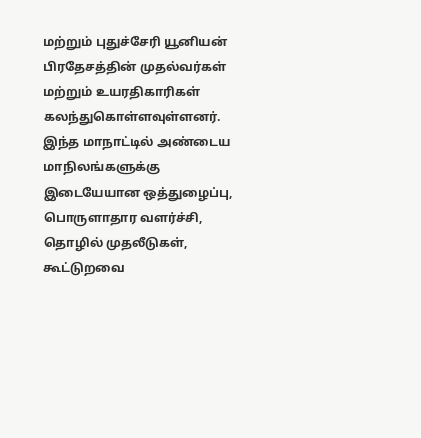மற்றும் புதுச்சேரி யூனியன் பிரதேசத்தின் முதல்வர்கள் மற்றும் உயரதிகாரிகள் கலந்துகொள்ளவுள்ளனர்.
இந்த மாநாட்டில் அண்டைய மாநிலங்களுக்கு இடையேயான ஒத்துழைப்பு, பொருளாதார வளர்ச்சி, தொழில் முதலீடுகள், கூட்டுறவை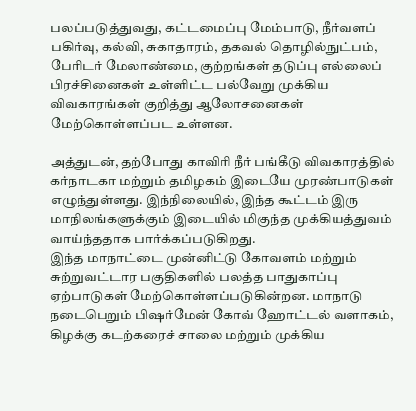பலப்படுத்துவது, கட்டமைப்பு மேம்பாடு, நீர்வளப் பகிர்வு, கல்வி, சுகாதாரம், தகவல் தொழில்நுட்பம், பேரிடர் மேலாண்மை, குற்றங்கள் தடுப்பு எல்லைப் பிரச்சினைகள் உள்ளிட்ட பல்வேறு முக்கிய விவகாரங்கள் குறித்து ஆலோசனைகள் மேற்கொள்ளப்பட உள்ளன.

அத்துடன், தற்போது காவிரி நீர் பங்கீடு விவகாரத்தில் கர்நாடகா மற்றும் தமிழகம் இடையே முரண்பாடுகள் எழுந்துள்ளது. இந்நிலையில், இந்த கூட்டம் இரு மாநிலங்களுக்கும் இடையில் மிகுந்த முக்கியத்துவம் வாய்ந்ததாக பார்க்கப்படுகிறது.
இந்த மாநாட்டை முன்னிட்டு கோவளம் மற்றும் சுற்றுவட்டார பகுதிகளில் பலத்த பாதுகாப்பு ஏற்பாடுகள் மேற்கொள்ளப்படுகின்றன. மாநாடு நடைபெறும் பிஷர்மேன் கோவ் ஹோட்டல் வளாகம், கிழக்கு கடற்கரைச் சாலை மற்றும் முக்கிய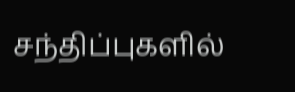சந்திப்புகளில்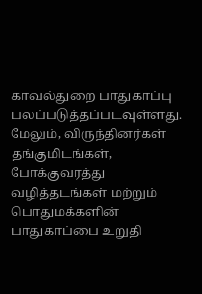காவல்துறை பாதுகாப்பு பலப்படுத்தப்படவுள்ளது.
மேலும், விருந்தினர்கள் தங்குமிடங்கள், போக்குவரத்து வழித்தடங்கள் மற்றும் பொதுமக்களின் பாதுகாப்பை உறுதி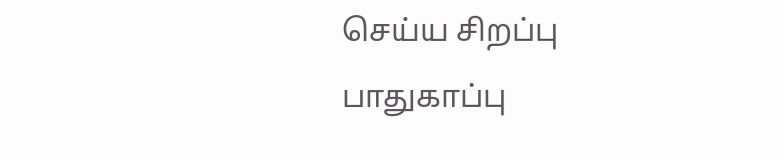செய்ய சிறப்பு பாதுகாப்பு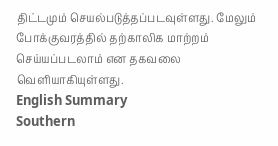திட்டமும் செயல்படுத்தப்படவுள்ளது. மேலும் போக்குவரத்தில் தற்காலிக மாற்றம் செய்யப்படலாம் என தகவலை வெளியாகியுள்ளது.
English Summary
Southern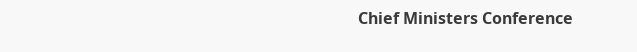Chief Ministers Conference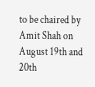to be chaired by Amit Shah on August 19th and 20th